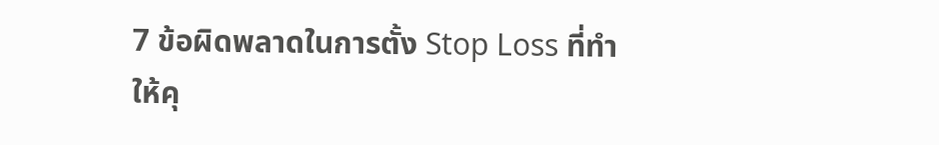7 ข้อผิดพลาดในการตั้ง Stop Loss ที่ทำให้คุ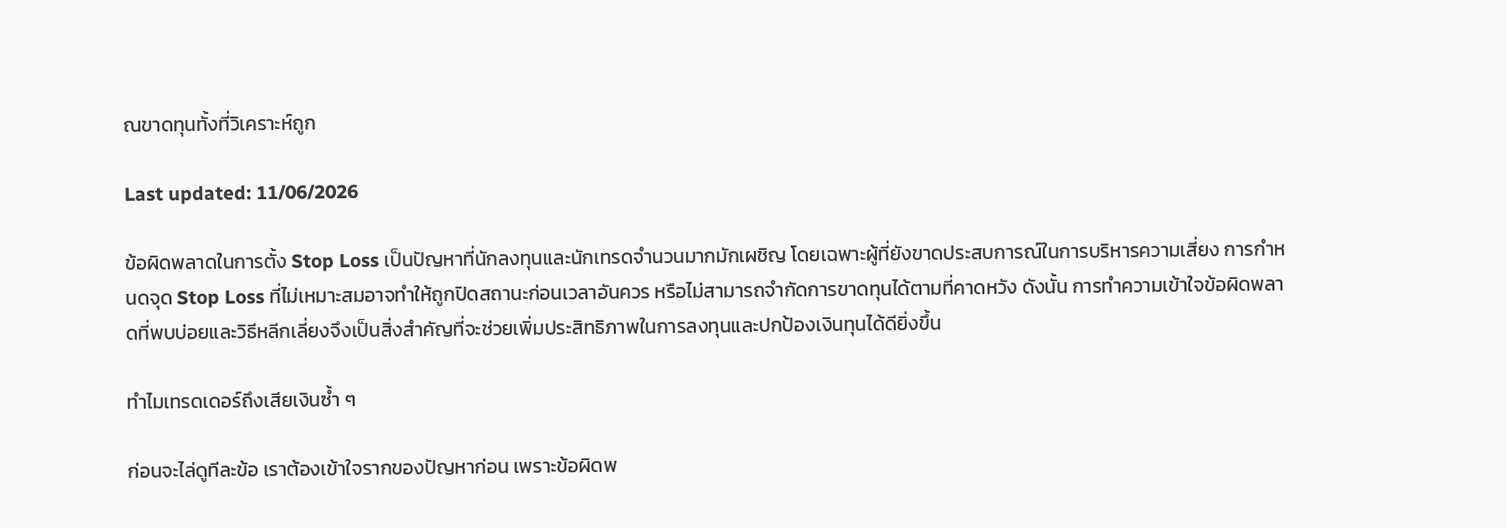ณขาดทุนทั้งที่วิเคราะห์ถูก

Last updated: 11/06/2026

ข้อผิดพลาดในการตั้ง Stop Loss เป็นปัญหาที่นักลงทุนและนักเทรดจำนวนมากมักเผชิญ โดยเฉพาะผู้ที่ยังขาดประสบการณ์ในการบริหารความเสี่ยง การกำหนดจุด Stop Loss ที่ไม่เหมาะสมอาจทำให้ถูกปิดสถานะก่อนเวลาอันควร หรือไม่สามารถจำกัดการขาดทุนได้ตามที่คาดหวัง ดังนั้น การทำความเข้าใจข้อผิดพลาดที่พบบ่อยและวิธีหลีกเลี่ยงจึงเป็นสิ่งสำคัญที่จะช่วยเพิ่มประสิทธิภาพในการลงทุนและปกป้องเงินทุนได้ดียิ่งขึ้น

ทำไมเทรดเดอร์ถึงเสียเงินซ้ำ ๆ

ก่อนจะไล่ดูทีละข้อ เราต้องเข้าใจรากของปัญหาก่อน เพราะข้อผิดพ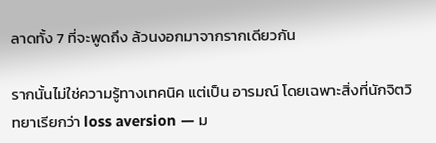ลาดทั้ง 7 ที่จะพูดถึง ล้วนงอกมาจากรากเดียวกัน

รากนั้นไม่ใช่ความรู้ทางเทคนิค แต่เป็น อารมณ์ โดยเฉพาะสิ่งที่นักจิตวิทยาเรียกว่า loss aversion — ม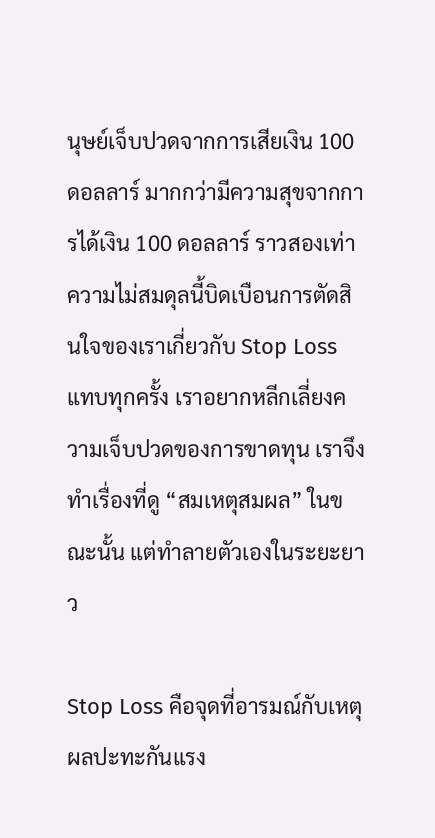นุษย์เจ็บปวดจากการเสียเงิน 100 ดอลลาร์ มากกว่ามีความสุขจากการได้เงิน 100 ดอลลาร์ ราวสองเท่า ความไม่สมดุลนี้บิดเบือนการตัดสินใจของเราเกี่ยวกับ Stop Loss แทบทุกครั้ง เราอยากหลีกเลี่ยงความเจ็บปวดของการขาดทุน เราจึงทำเรื่องที่ดู “สมเหตุสมผล” ในขณะนั้น แต่ทำลายตัวเองในระยะยาว

Stop Loss คือจุดที่อารมณ์กับเหตุผลปะทะกันแรง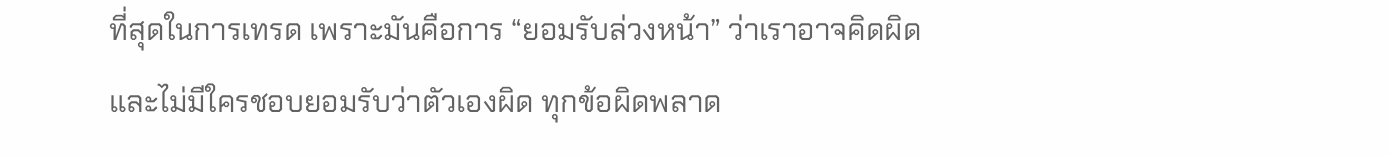ที่สุดในการเทรด เพราะมันคือการ “ยอมรับล่วงหน้า” ว่าเราอาจคิดผิด และไม่มีใครชอบยอมรับว่าตัวเองผิด ทุกข้อผิดพลาด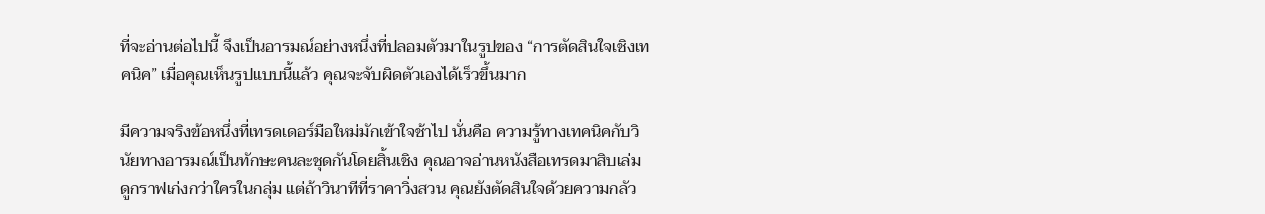ที่จะอ่านต่อไปนี้ จึงเป็นอารมณ์อย่างหนึ่งที่ปลอมตัวมาในรูปของ “การตัดสินใจเชิงเทคนิค” เมื่อคุณเห็นรูปแบบนี้แล้ว คุณจะจับผิดตัวเองได้เร็วขึ้นมาก

มีความจริงข้อหนึ่งที่เทรดเดอร์มือใหม่มักเข้าใจช้าไป นั่นคือ ความรู้ทางเทคนิคกับวินัยทางอารมณ์เป็นทักษะคนละชุดกันโดยสิ้นเชิง คุณอาจอ่านหนังสือเทรดมาสิบเล่ม ดูกราฟเก่งกว่าใครในกลุ่ม แต่ถ้าวินาทีที่ราคาวิ่งสวน คุณยังตัดสินใจด้วยความกลัว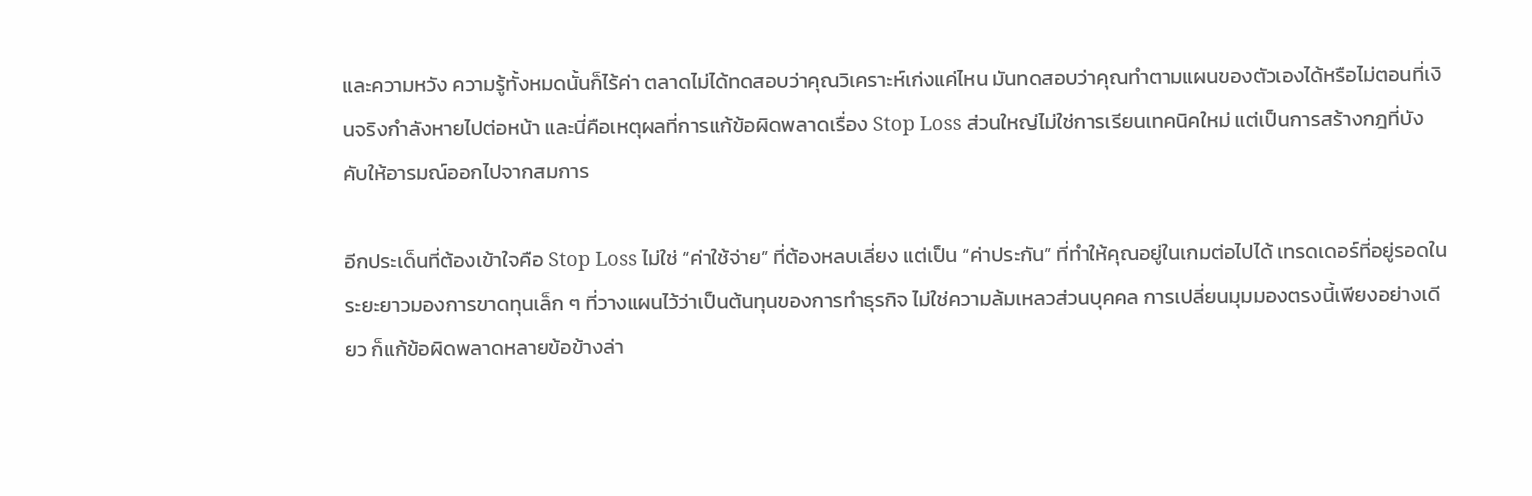และความหวัง ความรู้ทั้งหมดนั้นก็ไร้ค่า ตลาดไม่ได้ทดสอบว่าคุณวิเคราะห์เก่งแค่ไหน มันทดสอบว่าคุณทำตามแผนของตัวเองได้หรือไม่ตอนที่เงินจริงกำลังหายไปต่อหน้า และนี่คือเหตุผลที่การแก้ข้อผิดพลาดเรื่อง Stop Loss ส่วนใหญ่ไม่ใช่การเรียนเทคนิคใหม่ แต่เป็นการสร้างกฎที่บังคับให้อารมณ์ออกไปจากสมการ

อีกประเด็นที่ต้องเข้าใจคือ Stop Loss ไม่ใช่ “ค่าใช้จ่าย” ที่ต้องหลบเลี่ยง แต่เป็น “ค่าประกัน” ที่ทำให้คุณอยู่ในเกมต่อไปได้ เทรดเดอร์ที่อยู่รอดในระยะยาวมองการขาดทุนเล็ก ๆ ที่วางแผนไว้ว่าเป็นต้นทุนของการทำธุรกิจ ไม่ใช่ความล้มเหลวส่วนบุคคล การเปลี่ยนมุมมองตรงนี้เพียงอย่างเดียว ก็แก้ข้อผิดพลาดหลายข้อข้างล่า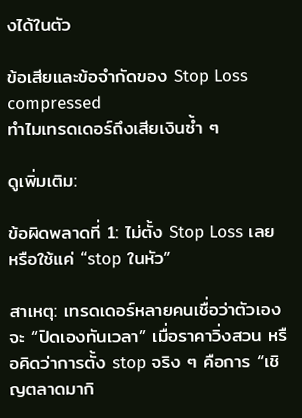งได้ในตัว

ข้อเสียและข้อจำกัดของ Stop Loss compressed
ทำไมเทรดเดอร์ถึงเสียเงินซ้ำ ๆ

ดูเพิ่มเติม:

ข้อผิดพลาดที่ 1: ไม่ตั้ง Stop Loss เลย หรือใช้แค่ “stop ในหัว”

สาเหตุ: เทรดเดอร์หลายคนเชื่อว่าตัวเองจะ “ปิดเองทันเวลา” เมื่อราคาวิ่งสวน หรือคิดว่าการตั้ง stop จริง ๆ คือการ “เชิญตลาดมากิ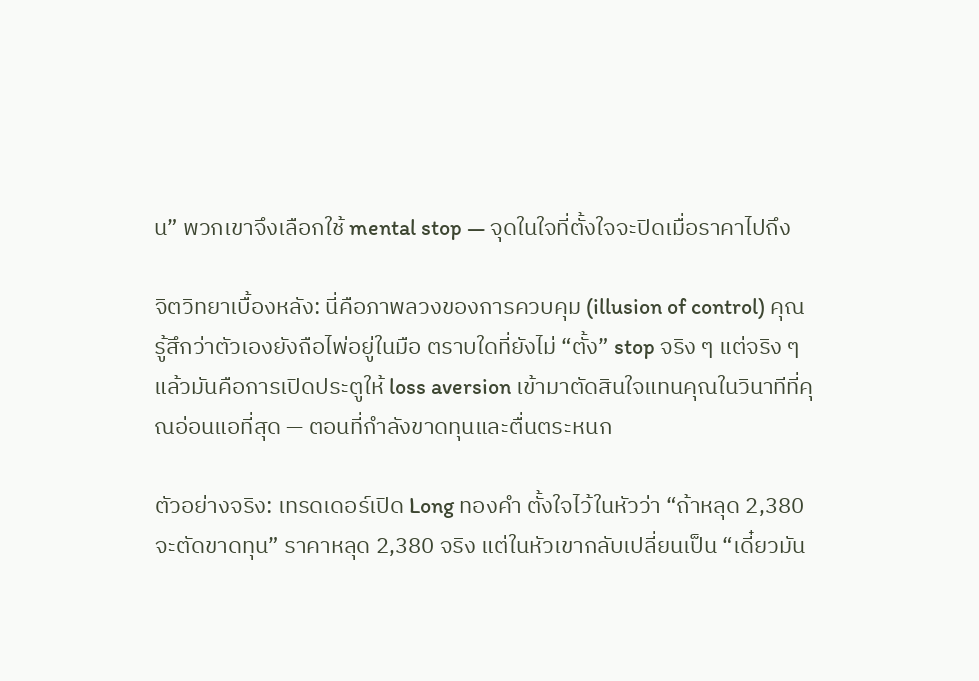น” พวกเขาจึงเลือกใช้ mental stop — จุดในใจที่ตั้งใจจะปิดเมื่อราคาไปถึง

จิตวิทยาเบื้องหลัง: นี่คือภาพลวงของการควบคุม (illusion of control) คุณรู้สึกว่าตัวเองยังถือไพ่อยู่ในมือ ตราบใดที่ยังไม่ “ตั้ง” stop จริง ๆ แต่จริง ๆ แล้วมันคือการเปิดประตูให้ loss aversion เข้ามาตัดสินใจแทนคุณในวินาทีที่คุณอ่อนแอที่สุด — ตอนที่กำลังขาดทุนและตื่นตระหนก

ตัวอย่างจริง: เทรดเดอร์เปิด Long ทองคำ ตั้งใจไว้ในหัวว่า “ถ้าหลุด 2,380 จะตัดขาดทุน” ราคาหลุด 2,380 จริง แต่ในหัวเขากลับเปลี่ยนเป็น “เดี๋ยวมัน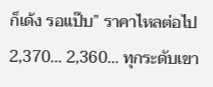ก็เด้ง รอแป๊บ” ราคาไหลต่อไป 2,370… 2,360… ทุกระดับเขา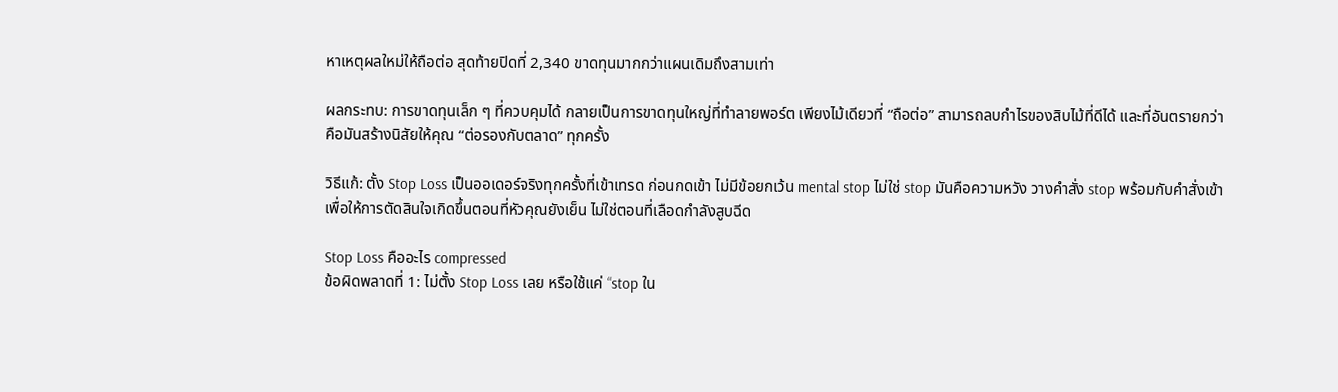หาเหตุผลใหม่ให้ถือต่อ สุดท้ายปิดที่ 2,340 ขาดทุนมากกว่าแผนเดิมถึงสามเท่า

ผลกระทบ: การขาดทุนเล็ก ๆ ที่ควบคุมได้ กลายเป็นการขาดทุนใหญ่ที่ทำลายพอร์ต เพียงไม้เดียวที่ “ถือต่อ” สามารถลบกำไรของสิบไม้ที่ดีได้ และที่อันตรายกว่าคือมันสร้างนิสัยให้คุณ “ต่อรองกับตลาด” ทุกครั้ง

วิธีแก้: ตั้ง Stop Loss เป็นออเดอร์จริงทุกครั้งที่เข้าเทรด ก่อนกดเข้า ไม่มีข้อยกเว้น mental stop ไม่ใช่ stop มันคือความหวัง วางคำสั่ง stop พร้อมกับคำสั่งเข้า เพื่อให้การตัดสินใจเกิดขึ้นตอนที่หัวคุณยังเย็น ไม่ใช่ตอนที่เลือดกำลังสูบฉีด

Stop Loss คืออะไร compressed
ข้อผิดพลาดที่ 1: ไม่ตั้ง Stop Loss เลย หรือใช้แค่ “stop ใน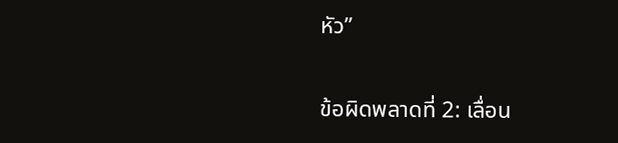หัว”

ข้อผิดพลาดที่ 2: เลื่อน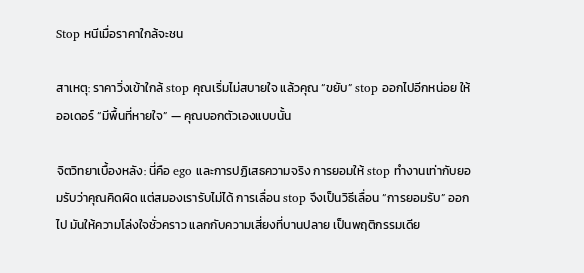Stop หนีเมื่อราคาใกล้จะชน

สาเหตุ: ราคาวิ่งเข้าใกล้ stop คุณเริ่มไม่สบายใจ แล้วคุณ “ขยับ” stop ออกไปอีกหน่อย ให้ออเดอร์ “มีพื้นที่หายใจ” — คุณบอกตัวเองแบบนั้น

จิตวิทยาเบื้องหลัง: นี่คือ ego และการปฏิเสธความจริง การยอมให้ stop ทำงานเท่ากับยอมรับว่าคุณคิดผิด แต่สมองเรารับไม่ได้ การเลื่อน stop จึงเป็นวิธีเลื่อน “การยอมรับ” ออกไป มันให้ความโล่งใจชั่วคราว แลกกับความเสี่ยงที่บานปลาย เป็นพฤติกรรมเดีย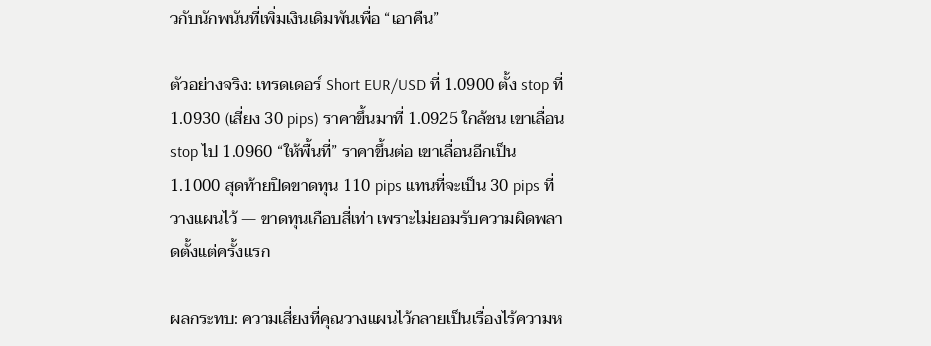วกับนักพนันที่เพิ่มเงินเดิมพันเพื่อ “เอาคืน”

ตัวอย่างจริง: เทรดเดอร์ Short EUR/USD ที่ 1.0900 ตั้ง stop ที่ 1.0930 (เสี่ยง 30 pips) ราคาขึ้นมาที่ 1.0925 ใกล้ชน เขาเลื่อน stop ไป 1.0960 “ให้พื้นที่” ราคาขึ้นต่อ เขาเลื่อนอีกเป็น 1.1000 สุดท้ายปิดขาดทุน 110 pips แทนที่จะเป็น 30 pips ที่วางแผนไว้ — ขาดทุนเกือบสี่เท่า เพราะไม่ยอมรับความผิดพลาดตั้งแต่ครั้งแรก

ผลกระทบ: ความเสี่ยงที่คุณวางแผนไว้กลายเป็นเรื่องไร้ความห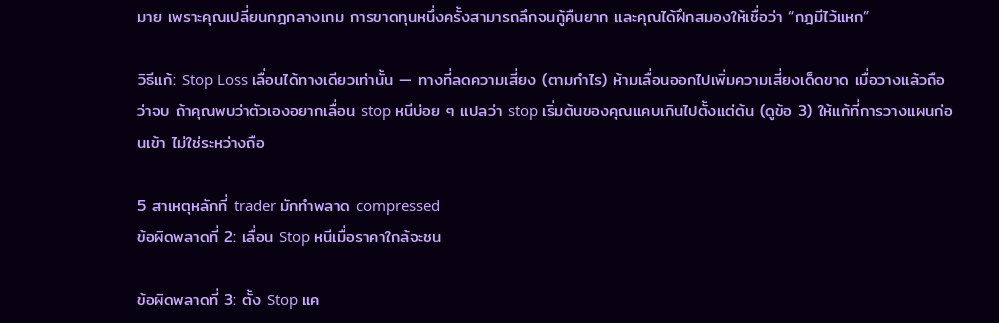มาย เพราะคุณเปลี่ยนกฎกลางเกม การขาดทุนหนึ่งครั้งสามารถลึกจนกู้คืนยาก และคุณได้ฝึกสมองให้เชื่อว่า “กฎมีไว้แหก”

วิธีแก้: Stop Loss เลื่อนได้ทางเดียวเท่านั้น — ทางที่ลดความเสี่ยง (ตามกำไร) ห้ามเลื่อนออกไปเพิ่มความเสี่ยงเด็ดขาด เมื่อวางแล้วถือว่าจบ ถ้าคุณพบว่าตัวเองอยากเลื่อน stop หนีบ่อย ๆ แปลว่า stop เริ่มต้นของคุณแคบเกินไปตั้งแต่ต้น (ดูข้อ 3) ให้แก้ที่การวางแผนก่อนเข้า ไม่ใช่ระหว่างถือ

5 สาเหตุหลักที่ trader มักทำพลาด compressed
ข้อผิดพลาดที่ 2: เลื่อน Stop หนีเมื่อราคาใกล้จะชน

ข้อผิดพลาดที่ 3: ตั้ง Stop แค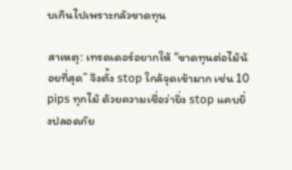บเกินไปเพราะกลัวขาดทุน

สาเหตุ: เทรดเดอร์อยากให้ “ขาดทุนต่อไม้น้อยที่สุด” จึงตั้ง stop ใกล้จุดเข้ามาก เช่น 10 pips ทุกไม้ ด้วยความเชื่อว่ายิ่ง stop แคบยิ่งปลอดภัย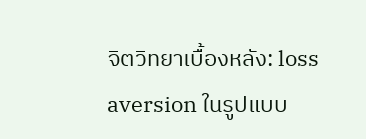จิตวิทยาเบื้องหลัง: loss aversion ในรูปแบบ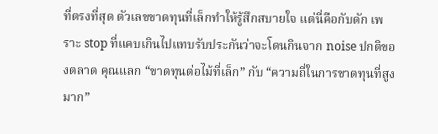ที่ตรงที่สุด ตัวเลขขาดทุนที่เล็กทำให้รู้สึกสบายใจ แต่นี่คือกับดัก เพราะ stop ที่แคบเกินไปแทบรับประกันว่าจะโดนกินจาก noise ปกติของตลาด คุณแลก “ขาดทุนต่อไม้ที่เล็ก” กับ “ความถี่ในการขาดทุนที่สูงมาก”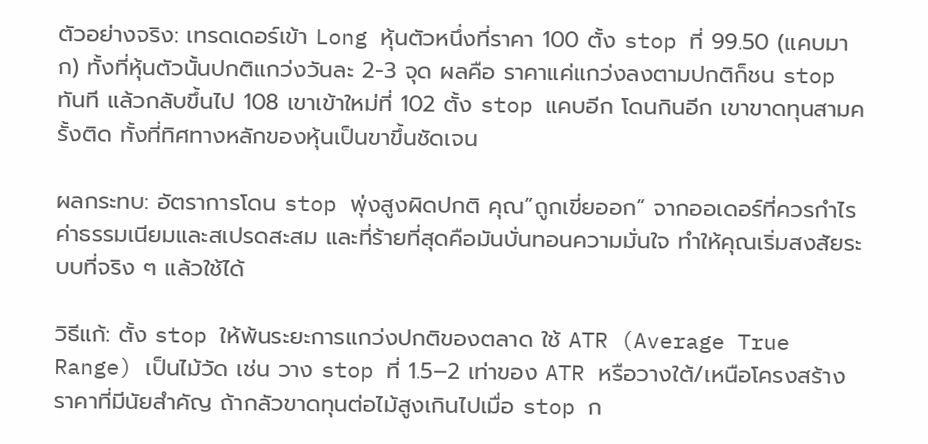ตัวอย่างจริง: เทรดเดอร์เข้า Long หุ้นตัวหนึ่งที่ราคา 100 ตั้ง stop ที่ 99.50 (แคบมาก) ทั้งที่หุ้นตัวนั้นปกติแกว่งวันละ 2-3 จุด ผลคือ ราคาแค่แกว่งลงตามปกติก็ชน stop ทันที แล้วกลับขึ้นไป 108 เขาเข้าใหม่ที่ 102 ตั้ง stop แคบอีก โดนกินอีก เขาขาดทุนสามครั้งติด ทั้งที่ทิศทางหลักของหุ้นเป็นขาขึ้นชัดเจน

ผลกระทบ: อัตราการโดน stop พุ่งสูงผิดปกติ คุณ”ถูกเขี่ยออก” จากออเดอร์ที่ควรกำไร ค่าธรรมเนียมและสเปรดสะสม และที่ร้ายที่สุดคือมันบั่นทอนความมั่นใจ ทำให้คุณเริ่มสงสัยระบบที่จริง ๆ แล้วใช้ได้

วิธีแก้: ตั้ง stop ให้พ้นระยะการแกว่งปกติของตลาด ใช้ ATR (Average True Range) เป็นไม้วัด เช่น วาง stop ที่ 1.5–2 เท่าของ ATR หรือวางใต้/เหนือโครงสร้างราคาที่มีนัยสำคัญ ถ้ากลัวขาดทุนต่อไม้สูงเกินไปเมื่อ stop ก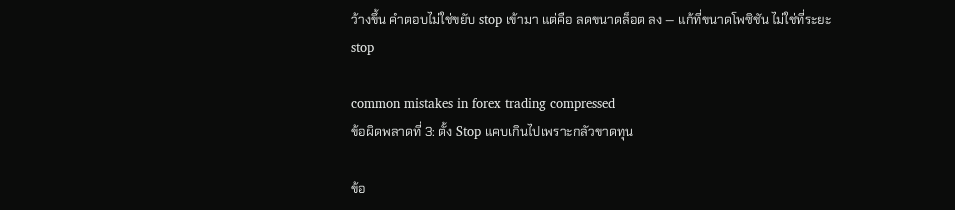ว้างขึ้น คำตอบไม่ใช่ขยับ stop เข้ามา แต่คือ ลดขนาดล็อต ลง — แก้ที่ขนาดโพซิชัน ไม่ใช่ที่ระยะ stop

common mistakes in forex trading compressed
ข้อผิดพลาดที่ 3: ตั้ง Stop แคบเกินไปเพราะกลัวขาดทุน

ข้อ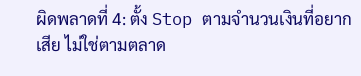ผิดพลาดที่ 4: ตั้ง Stop ตามจำนวนเงินที่อยากเสีย ไม่ใช่ตามตลาด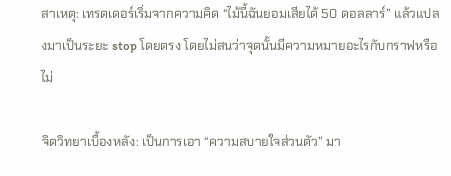สาเหตุ: เทรดเดอร์เริ่มจากความคิด “ไม้นี้ฉันยอมเสียได้ 50 ดอลลาร์” แล้วแปลงมาเป็นระยะ stop โดยตรง โดยไม่สนว่าจุดนั้นมีความหมายอะไรกับกราฟหรือไม่

จิตวิทยาเบื้องหลัง: เป็นการเอา “ความสบายใจส่วนตัว” มา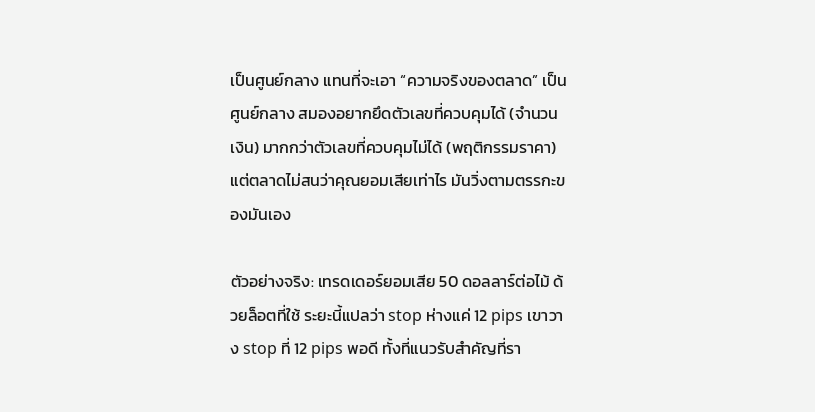เป็นศูนย์กลาง แทนที่จะเอา “ความจริงของตลาด” เป็นศูนย์กลาง สมองอยากยึดตัวเลขที่ควบคุมได้ (จำนวนเงิน) มากกว่าตัวเลขที่ควบคุมไม่ได้ (พฤติกรรมราคา) แต่ตลาดไม่สนว่าคุณยอมเสียเท่าไร มันวิ่งตามตรรกะของมันเอง

ตัวอย่างจริง: เทรดเดอร์ยอมเสีย 50 ดอลลาร์ต่อไม้ ด้วยล็อตที่ใช้ ระยะนี้แปลว่า stop ห่างแค่ 12 pips เขาวาง stop ที่ 12 pips พอดี ทั้งที่แนวรับสำคัญที่รา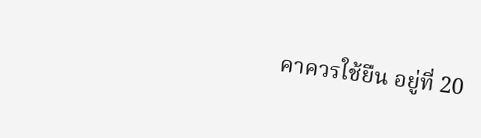คาควรใช้ยืน อยู่ที่ 20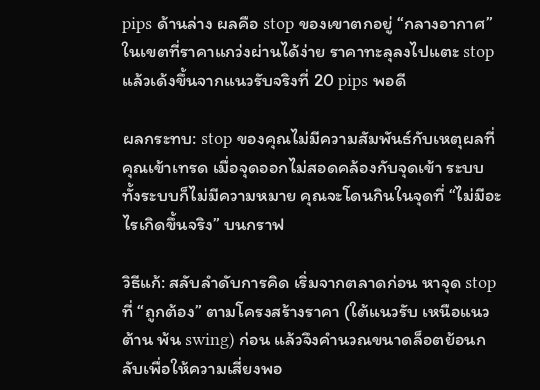pips ด้านล่าง ผลคือ stop ของเขาตกอยู่ “กลางอากาศ” ในเขตที่ราคาแกว่งผ่านได้ง่าย ราคาทะลุลงไปแตะ stop แล้วเด้งขึ้นจากแนวรับจริงที่ 20 pips พอดี

ผลกระทบ: stop ของคุณไม่มีความสัมพันธ์กับเหตุผลที่คุณเข้าเทรด เมื่อจุดออกไม่สอดคล้องกับจุดเข้า ระบบทั้งระบบก็ไม่มีความหมาย คุณจะโดนกินในจุดที่ “ไม่มีอะไรเกิดขึ้นจริง” บนกราฟ

วิธีแก้: สลับลำดับการคิด เริ่มจากตลาดก่อน หาจุด stop ที่ “ถูกต้อง” ตามโครงสร้างราคา (ใต้แนวรับ เหนือแนวต้าน พ้น swing) ก่อน แล้วจึงคำนวณขนาดล็อตย้อนกลับเพื่อให้ความเสี่ยงพอ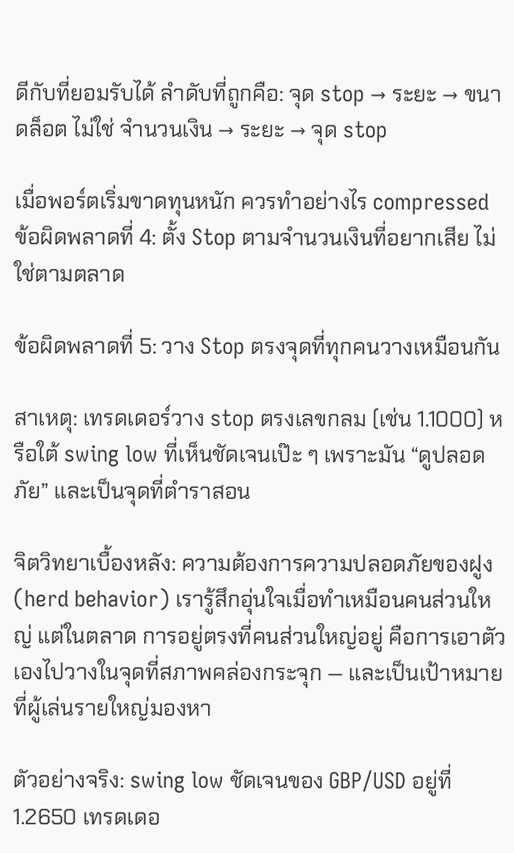ดีกับที่ยอมรับได้ ลำดับที่ถูกคือ: จุด stop → ระยะ → ขนาดล็อต ไม่ใช่ จำนวนเงิน → ระยะ → จุด stop

เมื่อพอร์ตเริ่มขาดทุนหนัก ควรทำอย่างไร compressed
ข้อผิดพลาดที่ 4: ตั้ง Stop ตามจำนวนเงินที่อยากเสีย ไม่ใช่ตามตลาด

ข้อผิดพลาดที่ 5: วาง Stop ตรงจุดที่ทุกคนวางเหมือนกัน

สาเหตุ: เทรดเดอร์วาง stop ตรงเลขกลม (เช่น 1.1000) หรือใต้ swing low ที่เห็นชัดเจนเป๊ะ ๆ เพราะมัน “ดูปลอดภัย” และเป็นจุดที่ตำราสอน

จิตวิทยาเบื้องหลัง: ความต้องการความปลอดภัยของฝูง (herd behavior) เรารู้สึกอุ่นใจเมื่อทำเหมือนคนส่วนใหญ่ แต่ในตลาด การอยู่ตรงที่คนส่วนใหญ่อยู่ คือการเอาตัวเองไปวางในจุดที่สภาพคล่องกระจุก — และเป็นเป้าหมายที่ผู้เล่นรายใหญ่มองหา

ตัวอย่างจริง: swing low ชัดเจนของ GBP/USD อยู่ที่ 1.2650 เทรดเดอ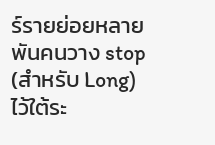ร์รายย่อยหลายพันคนวาง stop (สำหรับ Long) ไว้ใต้ระ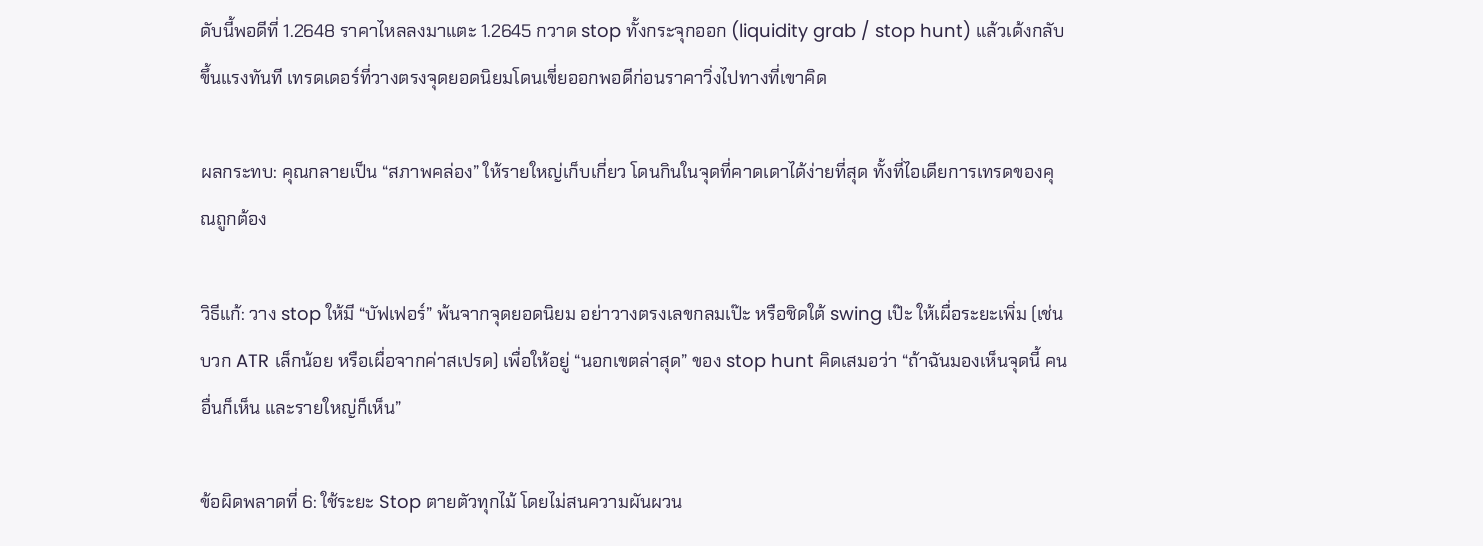ดับนี้พอดีที่ 1.2648 ราคาไหลลงมาแตะ 1.2645 กวาด stop ทั้งกระจุกออก (liquidity grab / stop hunt) แล้วเด้งกลับขึ้นแรงทันที เทรดเดอร์ที่วางตรงจุดยอดนิยมโดนเขี่ยออกพอดีก่อนราคาวิ่งไปทางที่เขาคิด

ผลกระทบ: คุณกลายเป็น “สภาพคล่อง” ให้รายใหญ่เก็บเกี่ยว โดนกินในจุดที่คาดเดาได้ง่ายที่สุด ทั้งที่ไอเดียการเทรดของคุณถูกต้อง

วิธีแก้: วาง stop ให้มี “บัฟเฟอร์” พ้นจากจุดยอดนิยม อย่าวางตรงเลขกลมเป๊ะ หรือชิดใต้ swing เป๊ะ ให้เผื่อระยะเพิ่ม (เช่น บวก ATR เล็กน้อย หรือเผื่อจากค่าสเปรด) เพื่อให้อยู่ “นอกเขตล่าสุด” ของ stop hunt คิดเสมอว่า “ถ้าฉันมองเห็นจุดนี้ คนอื่นก็เห็น และรายใหญ่ก็เห็น”

ข้อผิดพลาดที่ 6: ใช้ระยะ Stop ตายตัวทุกไม้ โดยไม่สนความผันผวน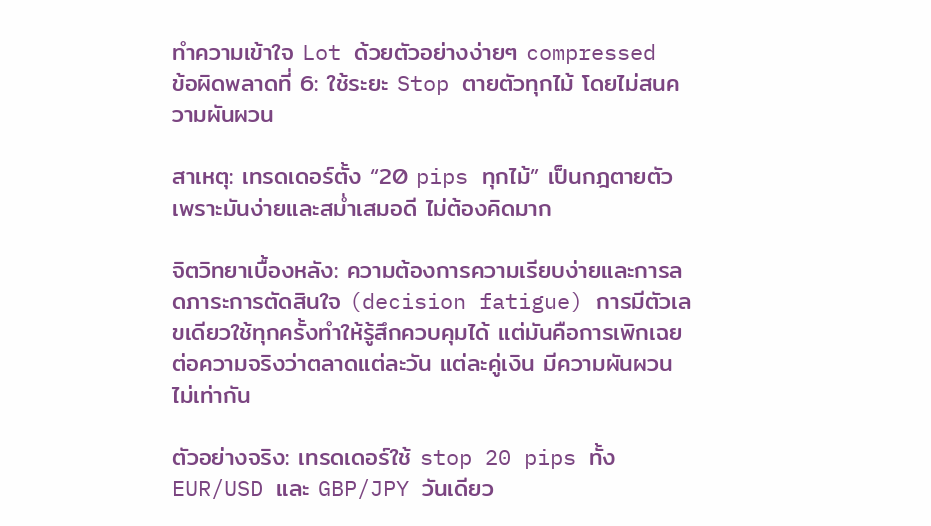ทำความเข้าใจ Lot ด้วยตัวอย่างง่ายๆ compressed
ข้อผิดพลาดที่ 6: ใช้ระยะ Stop ตายตัวทุกไม้ โดยไม่สนความผันผวน

สาเหตุ: เทรดเดอร์ตั้ง “20 pips ทุกไม้” เป็นกฎตายตัว เพราะมันง่ายและสม่ำเสมอดี ไม่ต้องคิดมาก

จิตวิทยาเบื้องหลัง: ความต้องการความเรียบง่ายและการลดภาระการตัดสินใจ (decision fatigue) การมีตัวเลขเดียวใช้ทุกครั้งทำให้รู้สึกควบคุมได้ แต่มันคือการเพิกเฉยต่อความจริงว่าตลาดแต่ละวัน แต่ละคู่เงิน มีความผันผวนไม่เท่ากัน

ตัวอย่างจริง: เทรดเดอร์ใช้ stop 20 pips ทั้ง EUR/USD และ GBP/JPY วันเดียว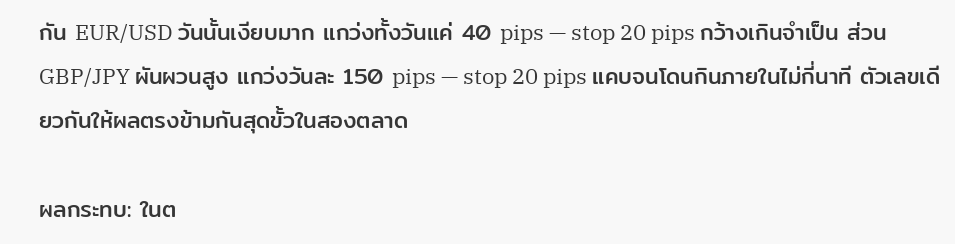กัน EUR/USD วันนั้นเงียบมาก แกว่งทั้งวันแค่ 40 pips — stop 20 pips กว้างเกินจำเป็น ส่วน GBP/JPY ผันผวนสูง แกว่งวันละ 150 pips — stop 20 pips แคบจนโดนกินภายในไม่กี่นาที ตัวเลขเดียวกันให้ผลตรงข้ามกันสุดขั้วในสองตลาด

ผลกระทบ: ในต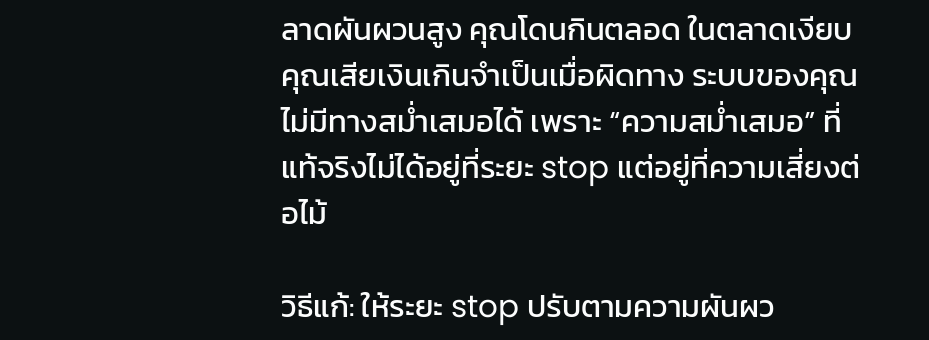ลาดผันผวนสูง คุณโดนกินตลอด ในตลาดเงียบ คุณเสียเงินเกินจำเป็นเมื่อผิดทาง ระบบของคุณไม่มีทางสม่ำเสมอได้ เพราะ “ความสม่ำเสมอ” ที่แท้จริงไม่ได้อยู่ที่ระยะ stop แต่อยู่ที่ความเสี่ยงต่อไม้

วิธีแก้: ให้ระยะ stop ปรับตามความผันผว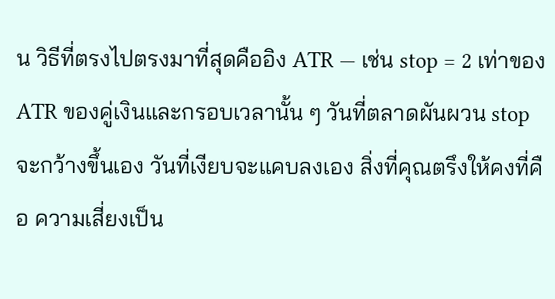น วิธีที่ตรงไปตรงมาที่สุดคืออิง ATR — เช่น stop = 2 เท่าของ ATR ของคู่เงินและกรอบเวลานั้น ๆ วันที่ตลาดผันผวน stop จะกว้างขึ้นเอง วันที่เงียบจะแคบลงเอง สิ่งที่คุณตรึงให้คงที่คือ ความเสี่ยงเป็น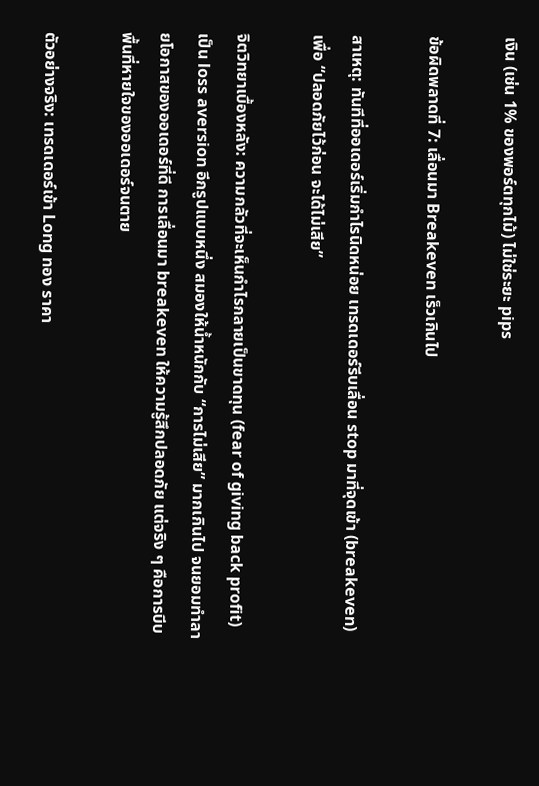เงิน (เช่น 1% ของพอร์ตทุกไม้) ไม่ใช่ระยะ pips

ข้อผิดพลาดที่ 7: เลื่อนมา Breakeven เร็วเกินไป

สาเหตุ: ทันทีที่ออเดอร์เริ่มกำไรนิดหน่อย เทรดเดอร์รีบเลื่อน stop มาที่จุดเข้า (breakeven) เพื่อ “ปลอดภัยไว้ก่อน จะได้ไม่เสีย”

จิตวิทยาเบื้องหลัง: ความกลัวที่จะเห็นกำไรกลายเป็นขาดทุน (fear of giving back profit) เป็น loss aversion อีกรูปแบบหนึ่ง สมองให้น้ำหนักกับ “การไม่เสีย” มากเกินไป จนยอมทำลายโอกาสของออเดอร์ที่ดี การเลื่อนมา breakeven ให้ความรู้สึกปลอดภัย แต่จริง ๆ คือการบีบพื้นที่หายใจของออเดอร์จนตาย

ตัวอย่างจริง: เทรดเดอร์เข้า Long ทอง ราคา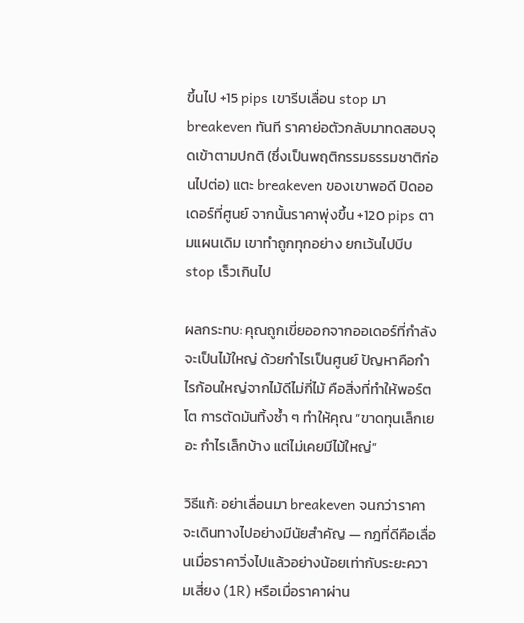ขึ้นไป +15 pips เขารีบเลื่อน stop มา breakeven ทันที ราคาย่อตัวกลับมาทดสอบจุดเข้าตามปกติ (ซึ่งเป็นพฤติกรรมธรรมชาติก่อนไปต่อ) แตะ breakeven ของเขาพอดี ปิดออเดอร์ที่ศูนย์ จากนั้นราคาพุ่งขึ้น +120 pips ตามแผนเดิม เขาทำถูกทุกอย่าง ยกเว้นไปบีบ stop เร็วเกินไป

ผลกระทบ: คุณถูกเขี่ยออกจากออเดอร์ที่กำลังจะเป็นไม้ใหญ่ ด้วยกำไรเป็นศูนย์ ปัญหาคือกำไรก้อนใหญ่จากไม้ดีไม่กี่ไม้ คือสิ่งที่ทำให้พอร์ตโต การตัดมันทิ้งซ้ำ ๆ ทำให้คุณ “ขาดทุนเล็กเยอะ กำไรเล็กบ้าง แต่ไม่เคยมีไม้ใหญ่”

วิธีแก้: อย่าเลื่อนมา breakeven จนกว่าราคาจะเดินทางไปอย่างมีนัยสำคัญ — กฎที่ดีคือเลื่อนเมื่อราคาวิ่งไปแล้วอย่างน้อยเท่ากับระยะความเสี่ยง (1R) หรือเมื่อราคาผ่าน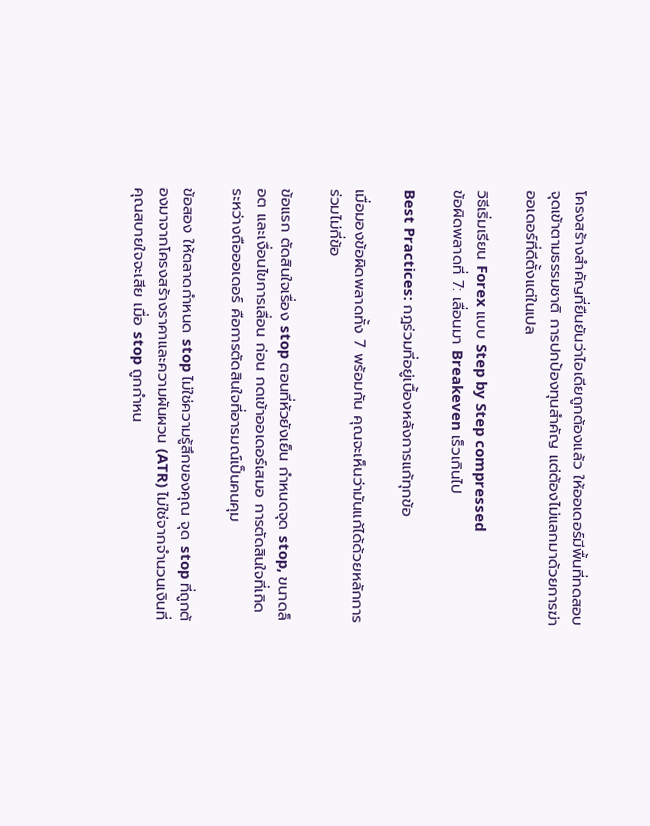โครงสร้างสำคัญที่ยืนยันว่าไอเดียถูกต้องแล้ว ให้ออเดอร์มีพื้นที่ทดสอบจุดเข้าตามธรรมชาติ การปกป้องทุนสำคัญ แต่ต้องไม่แลกมาด้วยการฆ่าออเดอร์ที่ดีตั้งแต่ในเปล

วิธีเริ่มเรียน Forex แบบ Step by Step compressed
ข้อผิดพลาดที่ 7: เลื่อนมา Breakeven เร็วเกินไป

Best Practices: กฎร่วมที่อยู่เบื้องหลังการแก้ทุกข้อ

เมื่อมองข้อผิดพลาดทั้ง 7 พร้อมกัน คุณจะเห็นว่ามันแก้ได้ด้วยหลักการร่วมไม่กี่ข้อ

ข้อแรก ตัดสินใจเรื่อง stop ตอนที่หัวยังเย็น กำหนดจุด stop, ขนาดล็อต และเงื่อนไขการเลื่อน ก่อน กดเข้าออเดอร์เสมอ การตัดสินใจที่เกิดระหว่างถือออเดอร์ คือการตัดสินใจที่อารมณ์เป็นคนคุม

ข้อสอง ให้ตลาดกำหนด stop ไม่ใช่ความรู้สึกของคุณ จุด stop ที่ถูกต้องมาจากโครงสร้างราคาและความผันผวน (ATR) ไม่ใช่จากจำนวนเงินที่คุณสบายใจจะเสีย เมื่อ stop ถูกกำหน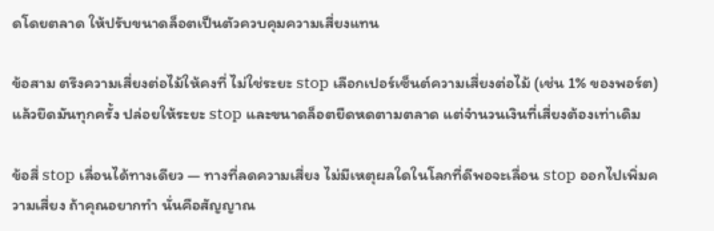ดโดยตลาด ให้ปรับขนาดล็อตเป็นตัวควบคุมความเสี่ยงแทน

ข้อสาม ตรึงความเสี่ยงต่อไม้ให้คงที่ ไม่ใช่ระยะ stop เลือกเปอร์เซ็นต์ความเสี่ยงต่อไม้ (เช่น 1% ของพอร์ต) แล้วยึดมันทุกครั้ง ปล่อยให้ระยะ stop และขนาดล็อตยืดหดตามตลาด แต่จำนวนเงินที่เสี่ยงต้องเท่าเดิม

ข้อสี่ stop เลื่อนได้ทางเดียว — ทางที่ลดความเสี่ยง ไม่มีเหตุผลใดในโลกที่ดีพอจะเลื่อน stop ออกไปเพิ่มความเสี่ยง ถ้าคุณอยากทำ นั่นคือสัญญาณ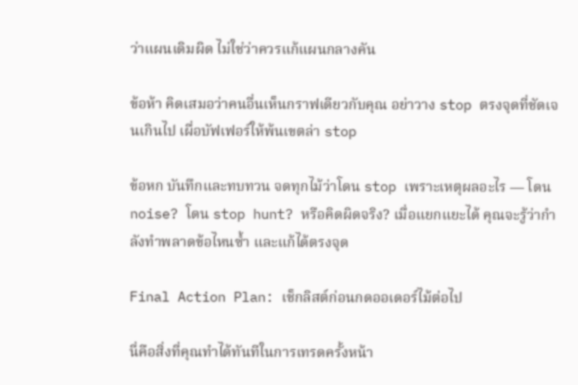ว่าแผนเดิมผิด ไม่ใช่ว่าควรแก้แผนกลางคัน

ข้อห้า คิดเสมอว่าคนอื่นเห็นกราฟเดียวกับคุณ อย่าวาง stop ตรงจุดที่ชัดเจนเกินไป เผื่อบัฟเฟอร์ให้พ้นเขตล่า stop

ข้อหก บันทึกและทบทวน จดทุกไม้ว่าโดน stop เพราะเหตุผลอะไร — โดน noise? โดน stop hunt? หรือคิดผิดจริง? เมื่อแยกแยะได้ คุณจะรู้ว่ากำลังทำพลาดข้อไหนซ้ำ และแก้ได้ตรงจุด

Final Action Plan: เช็กลิสต์ก่อนกดออเดอร์ไม้ต่อไป

นี่คือสิ่งที่คุณทำได้ทันทีในการเทรดครั้งหน้า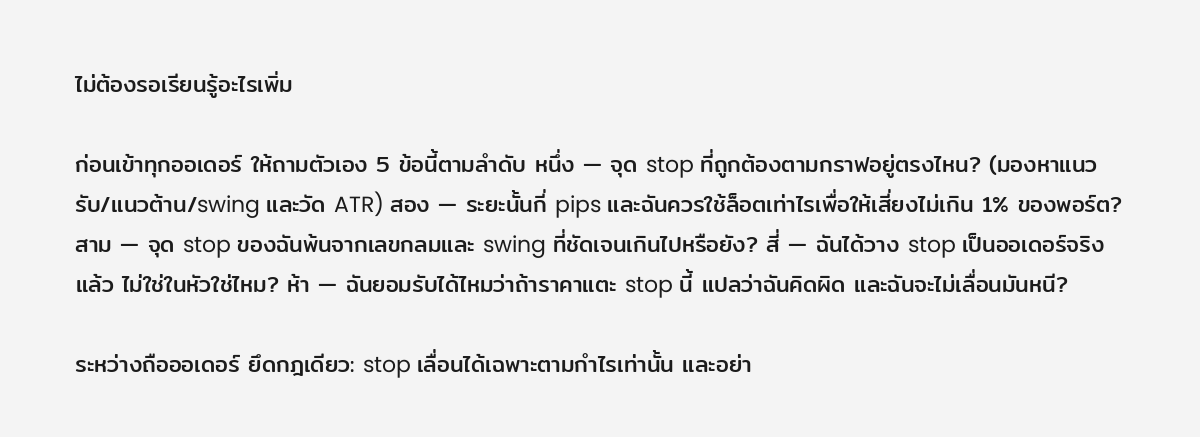ไม่ต้องรอเรียนรู้อะไรเพิ่ม

ก่อนเข้าทุกออเดอร์ ให้ถามตัวเอง 5 ข้อนี้ตามลำดับ หนึ่ง — จุด stop ที่ถูกต้องตามกราฟอยู่ตรงไหน? (มองหาแนวรับ/แนวต้าน/swing และวัด ATR) สอง — ระยะนั้นกี่ pips และฉันควรใช้ล็อตเท่าไรเพื่อให้เสี่ยงไม่เกิน 1% ของพอร์ต? สาม — จุด stop ของฉันพ้นจากเลขกลมและ swing ที่ชัดเจนเกินไปหรือยัง? สี่ — ฉันได้วาง stop เป็นออเดอร์จริงแล้ว ไม่ใช่ในหัวใช่ไหม? ห้า — ฉันยอมรับได้ไหมว่าถ้าราคาแตะ stop นี้ แปลว่าฉันคิดผิด และฉันจะไม่เลื่อนมันหนี?

ระหว่างถือออเดอร์ ยึดกฎเดียว: stop เลื่อนได้เฉพาะตามกำไรเท่านั้น และอย่า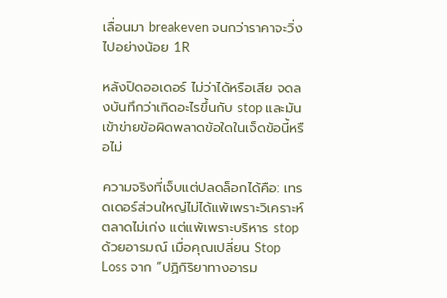เลื่อนมา breakeven จนกว่าราคาจะวิ่งไปอย่างน้อย 1R

หลังปิดออเดอร์ ไม่ว่าได้หรือเสีย จดลงบันทึกว่าเกิดอะไรขึ้นกับ stop และมันเข้าข่ายข้อผิดพลาดข้อใดในเจ็ดข้อนี้หรือไม่

ความจริงที่เจ็บแต่ปลดล็อกได้คือ: เทรดเดอร์ส่วนใหญ่ไม่ได้แพ้เพราะวิเคราะห์ตลาดไม่เก่ง แต่แพ้เพราะบริหาร stop ด้วยอารมณ์ เมื่อคุณเปลี่ยน Stop Loss จาก “ปฏิกิริยาทางอารม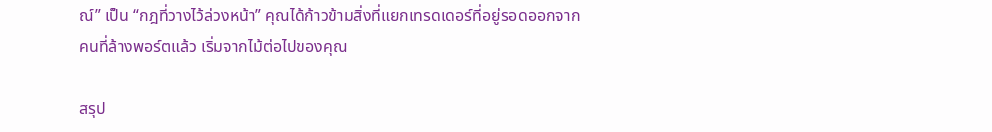ณ์” เป็น “กฎที่วางไว้ล่วงหน้า” คุณได้ก้าวข้ามสิ่งที่แยกเทรดเดอร์ที่อยู่รอดออกจากคนที่ล้างพอร์ตแล้ว เริ่มจากไม้ต่อไปของคุณ

สรุป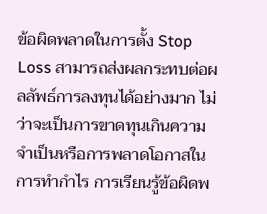ข้อผิดพลาดในการตั้ง Stop Loss สามารถส่งผลกระทบต่อผลลัพธ์การลงทุนได้อย่างมาก ไม่ว่าจะเป็นการขาดทุนเกินความจำเป็นหรือการพลาดโอกาสในการทำกำไร การเรียนรู้ข้อผิดพ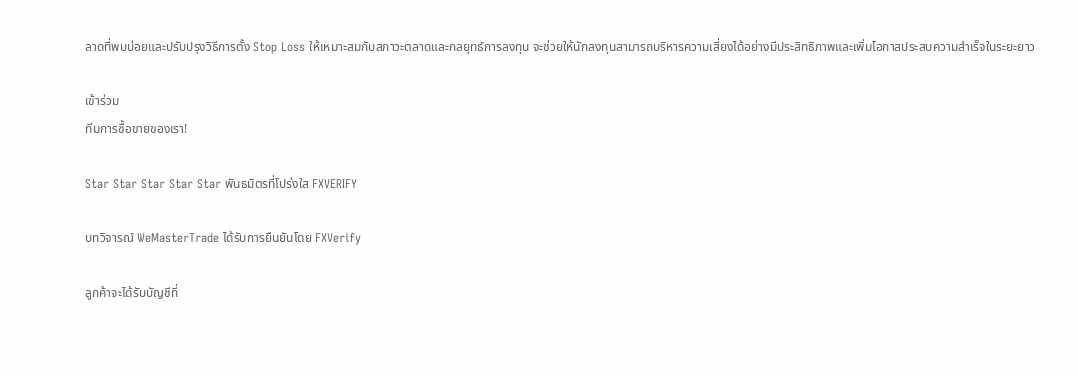ลาดที่พบบ่อยและปรับปรุงวิธีการตั้ง Stop Loss ให้เหมาะสมกับสภาวะตลาดและกลยุทธ์การลงทุน จะช่วยให้นักลงทุนสามารถบริหารความเสี่ยงได้อย่างมีประสิทธิภาพและเพิ่มโอกาสประสบความสำเร็จในระยะยาว

เข้าร่วม
ทีมการซื้อขายของเรา!

Star Star Star Star Star พันธมิตรที่โปร่งใส FXVERIFY

บทวิจารณ์ WeMasterTrade ได้รับการยืนยันโดย FXVerify

ลูกค้าจะได้รับบัญชีที่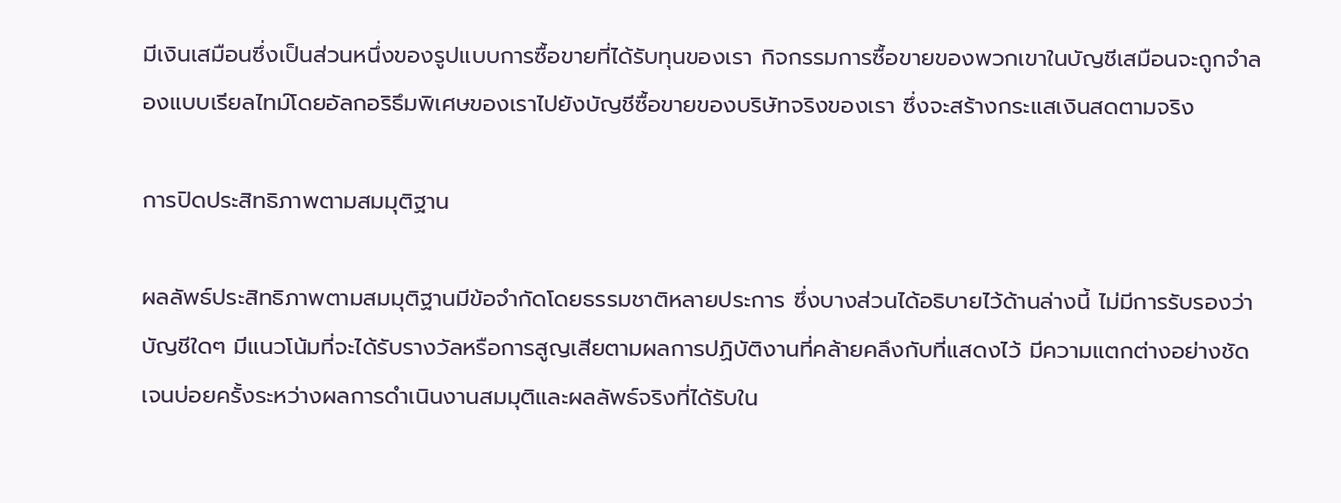มีเงินเสมือนซึ่งเป็นส่วนหนึ่งของรูปแบบการซื้อขายที่ได้รับทุนของเรา กิจกรรมการซื้อขายของพวกเขาในบัญชีเสมือนจะถูกจำลองแบบเรียลไทม์โดยอัลกอริธึมพิเศษของเราไปยังบัญชีซื้อขายของบริษัทจริงของเรา ซึ่งจะสร้างกระแสเงินสดตามจริง

การปิดประสิทธิภาพตามสมมุติฐาน

ผลลัพธ์ประสิทธิภาพตามสมมุติฐานมีข้อจำกัดโดยธรรมชาติหลายประการ ซึ่งบางส่วนได้อธิบายไว้ด้านล่างนี้ ไม่มีการรับรองว่าบัญชีใดๆ มีแนวโน้มที่จะได้รับรางวัลหรือการสูญเสียตามผลการปฏิบัติงานที่คล้ายคลึงกับที่แสดงไว้ มีความแตกต่างอย่างชัดเจนบ่อยครั้งระหว่างผลการดำเนินงานสมมุติและผลลัพธ์จริงที่ได้รับใน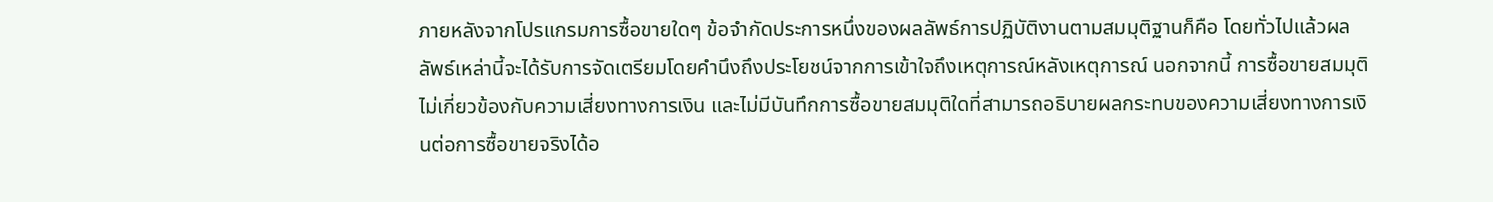ภายหลังจากโปรแกรมการซื้อขายใดๆ ข้อจำกัดประการหนึ่งของผลลัพธ์การปฏิบัติงานตามสมมุติฐานก็คือ โดยทั่วไปแล้วผลลัพธ์เหล่านี้จะได้รับการจัดเตรียมโดยคำนึงถึงประโยชน์จากการเข้าใจถึงเหตุการณ์หลังเหตุการณ์ นอกจากนี้ การซื้อขายสมมุติไม่เกี่ยวข้องกับความเสี่ยงทางการเงิน และไม่มีบันทึกการซื้อขายสมมุติใดที่สามารถอธิบายผลกระทบของความเสี่ยงทางการเงินต่อการซื้อขายจริงได้อ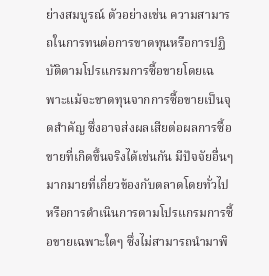ย่างสมบูรณ์ ตัวอย่างเช่น ความสามารถในการทนต่อการขาดทุนหรือการปฏิบัติตามโปรแกรมการซื้อขายโดยเฉพาะแม้จะขาดทุนจากการซื้อขายเป็นจุดสำคัญ ซึ่งอาจส่งผลเสียต่อผลการซื้อขายที่เกิดขึ้นจริงได้เช่นกัน มีปัจจัยอื่นๆ มากมายที่เกี่ยวข้องกับตลาดโดยทั่วไปหรือการดำเนินการตามโปรแกรมการซื้อขายเฉพาะใดๆ ซึ่งไม่สามารถนำมาพิ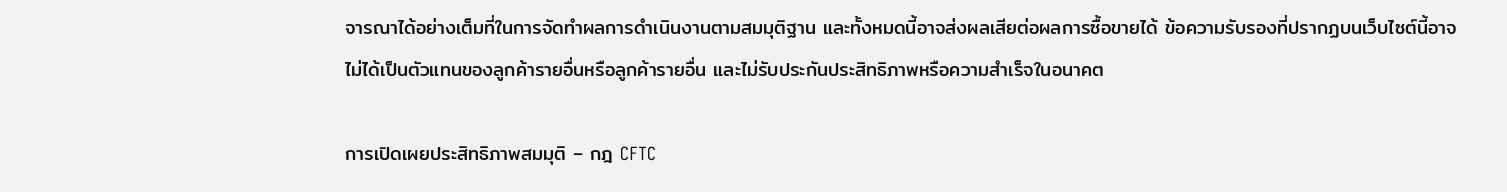จารณาได้อย่างเต็มที่ในการจัดทำผลการดำเนินงานตามสมมุติฐาน และทั้งหมดนี้อาจส่งผลเสียต่อผลการซื้อขายได้ ข้อความรับรองที่ปรากฏบนเว็บไซต์นี้อาจไม่ได้เป็นตัวแทนของลูกค้ารายอื่นหรือลูกค้ารายอื่น และไม่รับประกันประสิทธิภาพหรือความสำเร็จในอนาคต

การเปิดเผยประสิทธิภาพสมมุติ – กฎ CFTC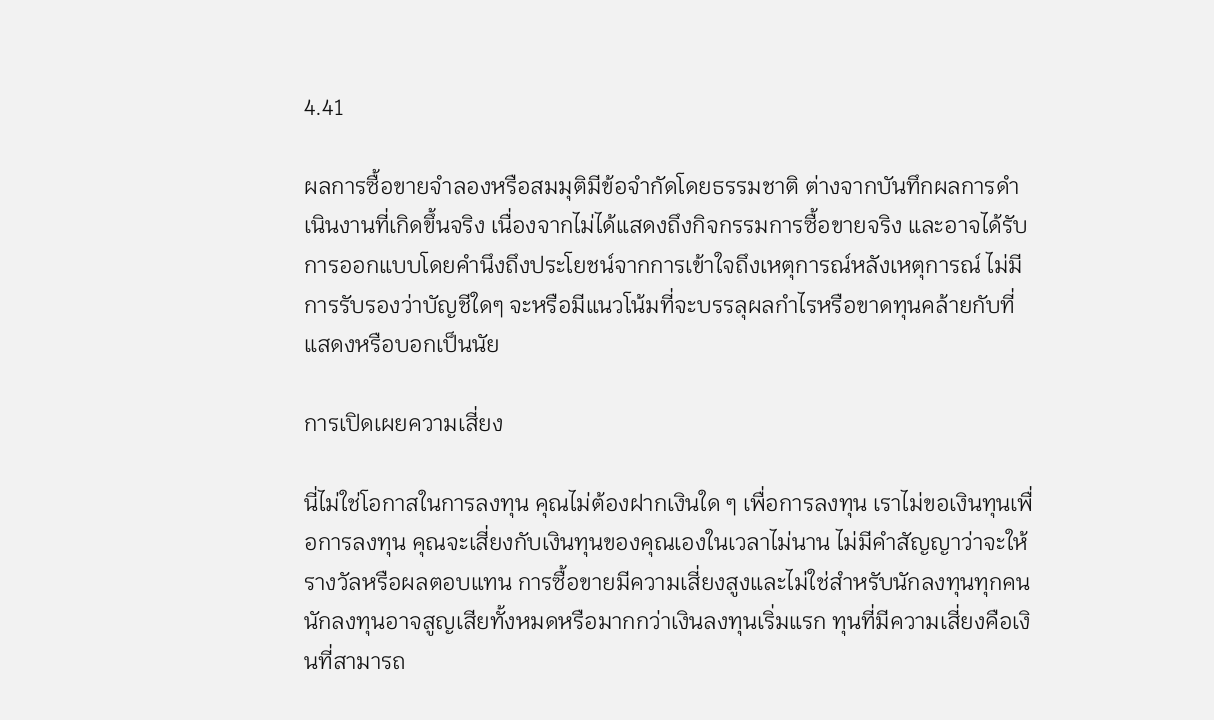4.41

ผลการซื้อขายจำลองหรือสมมุติมีข้อจำกัดโดยธรรมชาติ ต่างจากบันทึกผลการดำเนินงานที่เกิดขึ้นจริง เนื่องจากไม่ได้แสดงถึงกิจกรรมการซื้อขายจริง และอาจได้รับการออกแบบโดยคำนึงถึงประโยชน์จากการเข้าใจถึงเหตุการณ์หลังเหตุการณ์ ไม่มีการรับรองว่าบัญชีใดๆ จะหรือมีแนวโน้มที่จะบรรลุผลกำไรหรือขาดทุนคล้ายกับที่แสดงหรือบอกเป็นนัย

การเปิดเผยความเสี่ยง

นี่ไม่ใช่โอกาสในการลงทุน คุณไม่ต้องฝากเงินใด ๆ เพื่อการลงทุน เราไม่ขอเงินทุนเพื่อการลงทุน คุณจะเสี่ยงกับเงินทุนของคุณเองในเวลาไม่นาน ไม่มีคำสัญญาว่าจะให้รางวัลหรือผลตอบแทน การซื้อขายมีความเสี่ยงสูงและไม่ใช่สำหรับนักลงทุนทุกคน นักลงทุนอาจสูญเสียทั้งหมดหรือมากกว่าเงินลงทุนเริ่มแรก ทุนที่มีความเสี่ยงคือเงินที่สามารถ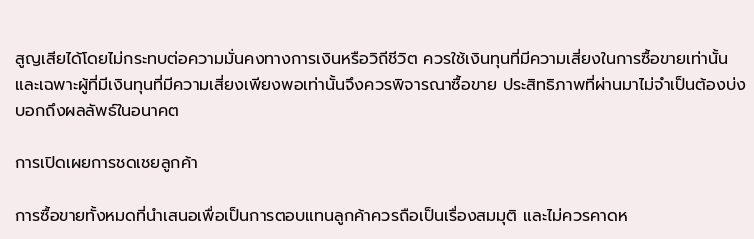สูญเสียได้โดยไม่กระทบต่อความมั่นคงทางการเงินหรือวิถีชีวิต ควรใช้เงินทุนที่มีความเสี่ยงในการซื้อขายเท่านั้น และเฉพาะผู้ที่มีเงินทุนที่มีความเสี่ยงเพียงพอเท่านั้นจึงควรพิจารณาซื้อขาย ประสิทธิภาพที่ผ่านมาไม่จำเป็นต้องบ่งบอกถึงผลลัพธ์ในอนาคต

การเปิดเผยการชดเชยลูกค้า

การซื้อขายทั้งหมดที่นำเสนอเพื่อเป็นการตอบแทนลูกค้าควรถือเป็นเรื่องสมมุติ และไม่ควรคาดห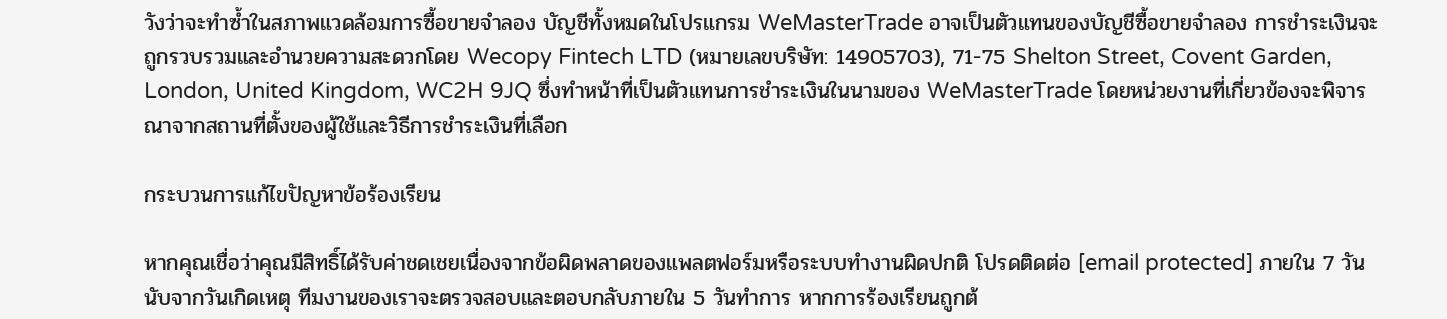วังว่าจะทำซ้ำในสภาพแวดล้อมการซื้อขายจำลอง บัญชีทั้งหมดในโปรแกรม WeMasterTrade อาจเป็นตัวแทนของบัญชีซื้อขายจำลอง การชำระเงินจะถูกรวบรวมและอำนวยความสะดวกโดย Wecopy Fintech LTD (หมายเลขบริษัท: 14905703), 71-75 Shelton Street, Covent Garden, London, United Kingdom, WC2H 9JQ ซึ่งทำหน้าที่เป็นตัวแทนการชำระเงินในนามของ WeMasterTrade โดยหน่วยงานที่เกี่ยวข้องจะพิจารณาจากสถานที่ตั้งของผู้ใช้และวิธีการชำระเงินที่เลือก

กระบวนการแก้ไขปัญหาข้อร้องเรียน

หากคุณเชื่อว่าคุณมีสิทธิ์ได้รับค่าชดเชยเนื่องจากข้อผิดพลาดของแพลตฟอร์มหรือระบบทำงานผิดปกติ โปรดติดต่อ [email protected] ภายใน 7 วันนับจากวันเกิดเหตุ ทีมงานของเราจะตรวจสอบและตอบกลับภายใน 5 วันทำการ หากการร้องเรียนถูกต้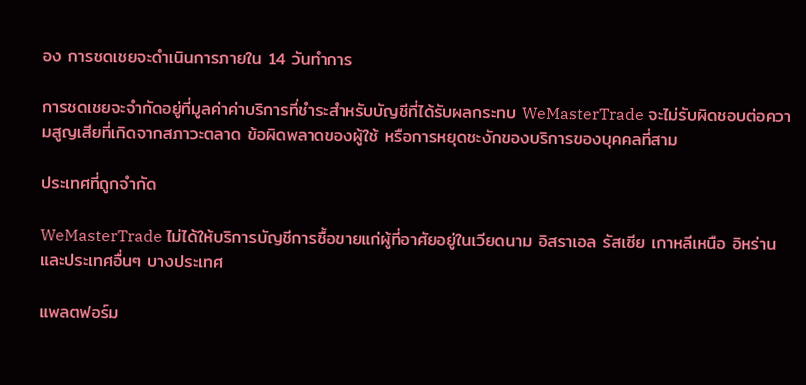อง การชดเชยจะดำเนินการภายใน 14 วันทำการ

การชดเชยจะจำกัดอยู่ที่มูลค่าค่าบริการที่ชำระสำหรับบัญชีที่ได้รับผลกระทบ WeMasterTrade จะไม่รับผิดชอบต่อความสูญเสียที่เกิดจากสภาวะตลาด ข้อผิดพลาดของผู้ใช้ หรือการหยุดชะงักของบริการของบุคคลที่สาม

ประเทศที่ถูกจำกัด

WeMasterTrade ไม่ได้ให้บริการบัญชีการซื้อขายแก่ผู้ที่อาศัยอยู่ในเวียดนาม อิสราเอล รัสเซีย เกาหลีเหนือ อิหร่าน และประเทศอื่นๆ บางประเทศ

แพลตฟอร์ม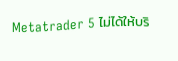Metatrader 5 ไม่ได้ให้บริ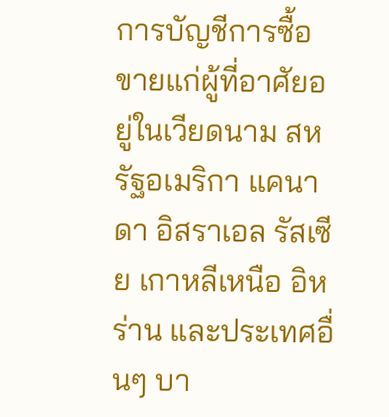การบัญชีการซื้อขายแก่ผู้ที่อาศัยอยู่ในเวียดนาม สหรัฐอเมริกา แคนาดา อิสราเอล รัสเซีย เกาหลีเหนือ อิหร่าน และประเทศอื่นๆ บา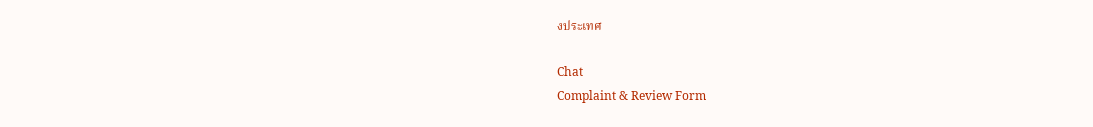งประเทศ

Chat
Complaint & Review Form